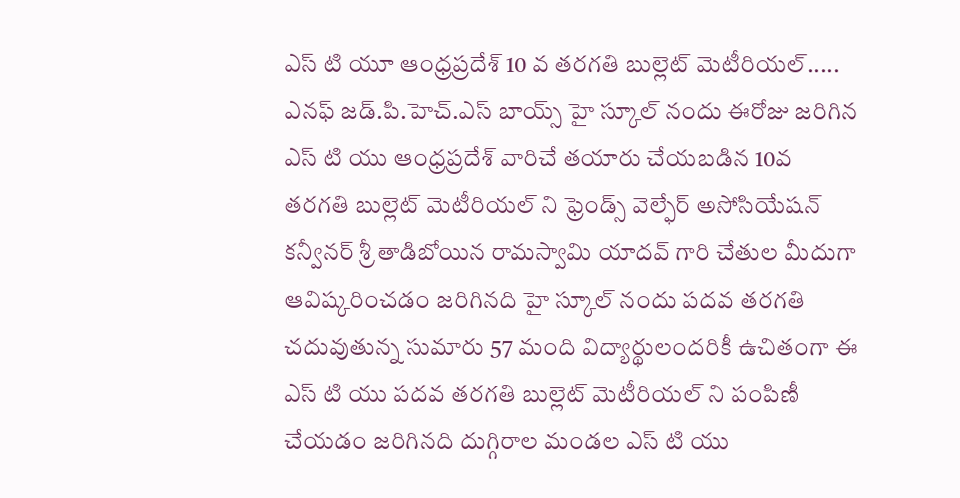ఎస్ టి యూ ఆంధ్రప్రదేశ్ 10 వ తరగతి బుల్లెట్ మెటీరియల్.....
ఎనఫ్ జడ్.పి.హెచ్.ఎస్ బాయ్స్ హై స్కూల్ నందు ఈరోజు జరిగిన ఎస్ టి యు ఆంధ్రప్రదేశ్ వారిచే తయారు చేయబడిన 10వ తరగతి బుల్లెట్ మెటీరియల్ ని ఫ్రెండ్స్ వెల్ఫేర్ అసోసియేషన్ కన్వీనర్ శ్రీ తాడిబోయిన రామస్వామి యాదవ్ గారి చేతుల మీదుగా ఆవిష్కరించడం జరిగినది హై స్కూల్ నందు పదవ తరగతి చదువుతున్న సుమారు 57 మంది విద్యార్థులందరికీ ఉచితంగా ఈ ఎస్ టి యు పదవ తరగతి బుల్లెట్ మెటీరియల్ ని పంపిణీ చేయడం జరిగినది దుగ్గిరాల మండల ఎస్ టి యు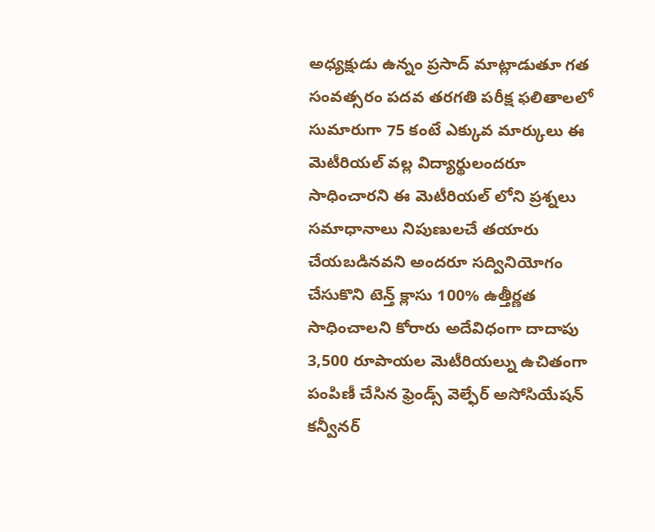అధ్యక్షుడు ఉన్నం ప్రసాద్ మాట్లాడుతూ గత సంవత్సరం పదవ తరగతి పరీక్ష ఫలితాలలో సుమారుగా 75 కంటే ఎక్కువ మార్కులు ఈ మెటీరియల్ వల్ల విద్యార్థులందరూ సాధించారని ఈ మెటీరియల్ లోని ప్రశ్నలు సమాధానాలు నిపుణులచే తయారు చేయబడినవని అందరూ సద్వినియోగం చేసుకొని టెన్త్ క్లాసు 100% ఉత్తీర్ణత సాధించాలని కోరారు అదేవిధంగా దాదాపు 3,500 రూపాయల మెటీరియల్ను ఉచితంగా పంపిణీ చేసిన ఫ్రెండ్స్ వెల్ఫేర్ అసోసియేషన్ కన్వీనర్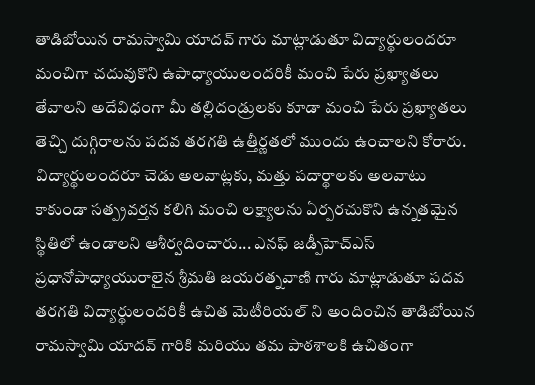తాడిబోయిన రామస్వామి యాదవ్ గారు మాట్లాడుతూ విద్యార్థులందరూ మంచిగా చదువుకొని ఉపాధ్యాయులందరికీ మంచి పేరు ప్రఖ్యాతలు తేవాలని అదేవిధంగా మీ తల్లిదండ్రులకు కూడా మంచి పేరు ప్రఖ్యాతలు తెచ్చి దుగ్గిరాలను పదవ తరగతి ఉత్తీర్ణతలో ముందు ఉంచాలని కోరారు. విద్యార్థులందరూ చెడు అలవాట్లకు, మత్తు పదార్థాలకు అలవాటు కాకుండా సత్ప్రవర్తన కలిగి మంచి లక్ష్యాలను ఏర్పరచుకొని ఉన్నతమైన స్థితిలో ఉండాలని ఆశీర్వదించారు... ఎనఫ్ జడ్పీహెచ్ఎస్ ప్రధానోపాధ్యాయురాలైన శ్రీమతి జయరత్నవాణి గారు మాట్లాడుతూ పదవ తరగతి విద్యార్థులందరికీ ఉచిత మెటీరియల్ ని అందించిన తాడిబోయిన రామస్వామి యాదవ్ గారికి మరియు తమ పాఠశాలకి ఉచితంగా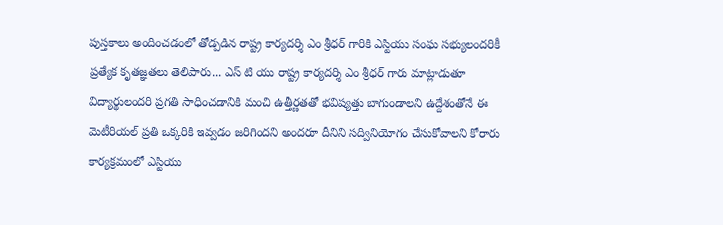పుస్తకాలు అందించడంలో తోడ్పడిన రాష్ట్ర కార్యదర్శి ఎం శ్రీధర్ గారికి ఎస్టియు సంఘ సభ్యులందరికీ ప్రత్యేక కృతజ్ఞతలు తెలిపారు... ఎస్ టి యు రాష్ట్ర కార్యదర్శి ఎం శ్రీధర్ గారు మాట్లాడుతూ విద్యార్థులందరి ప్రగతి సాధించడానికి మంచి ఉత్తీర్ణతతో భవిష్యత్తు బాగుండాలని ఉద్దేశంతోనే ఈ మెటీరియల్ ప్రతి ఒక్కరికి ఇవ్వడం జరిగిందని అందరూ దీనిని సద్వినియోగం చేసుకోవాలని కోరారు
కార్యక్రమంలో ఎస్టియు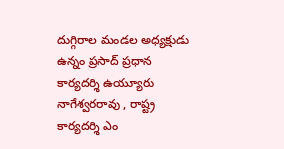దుగ్గిరాల మండల అధ్యక్షుడు ఉన్నం ప్రసాద్ ప్రధాన కార్యదర్శి ఉయ్యూరు నాగేశ్వరరావు , రాష్ట్ర కార్యదర్శి ఎం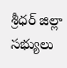శ్రీధర్ జిల్లా సభ్యులు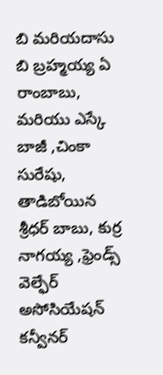బి మరియదాసు బి బ్రహ్మయ్య ఏ రాంబాబు, మరియు ఎస్కే బాజీ ,చింకా సురేషు, తాడిబోయిన శ్రీధర్ బాబు, కుర్ర నాగయ్య ,ఫ్రెండ్స్ వెల్ఫేర్ అసోసియేషన్ కన్వీనర్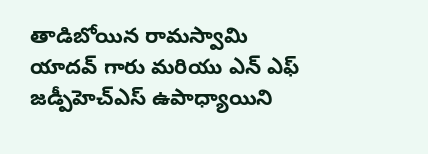తాడిబోయిన రామస్వామి యాదవ్ గారు మరియు ఎన్ ఎఫ్ జడ్పీహెచ్ఎస్ ఉపాధ్యాయిని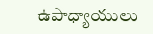ఉపాధ్యాయులు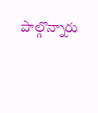పాల్గొన్నారు